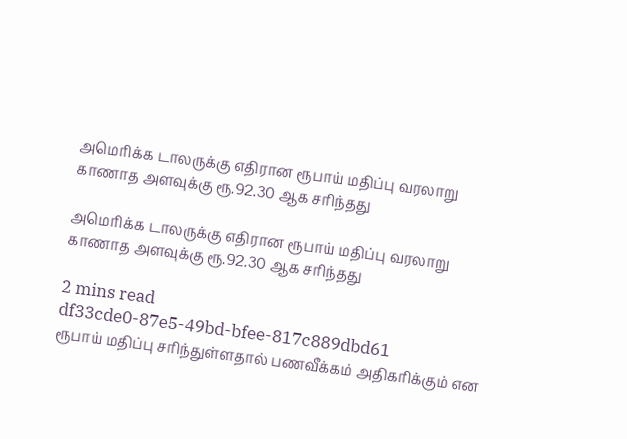அமெரிக்க டாலருக்கு எதிரான ரூபாய் மதிப்பு வரலாறு காணாத அளவுக்கு ரூ.92.30 ஆக சரிந்தது

அமெரிக்க டாலருக்கு எதிரான ரூபாய் மதிப்பு வரலாறு காணாத அளவுக்கு ரூ.92.30 ஆக சரிந்தது

2 mins read
df33cde0-87e5-49bd-bfee-817c889dbd61
ரூபாய் மதிப்பு சரிந்துள்ளதால் பணவீக்கம் அதிகரிக்கும் என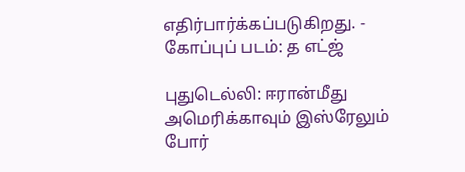எதிர்பார்க்கப்படுகிறது. - கோப்புப் படம்: த எட்ஜ்

புதுடெல்லி: ஈரான்மீது அமெரிக்காவும் இஸ்ரேலும் போர்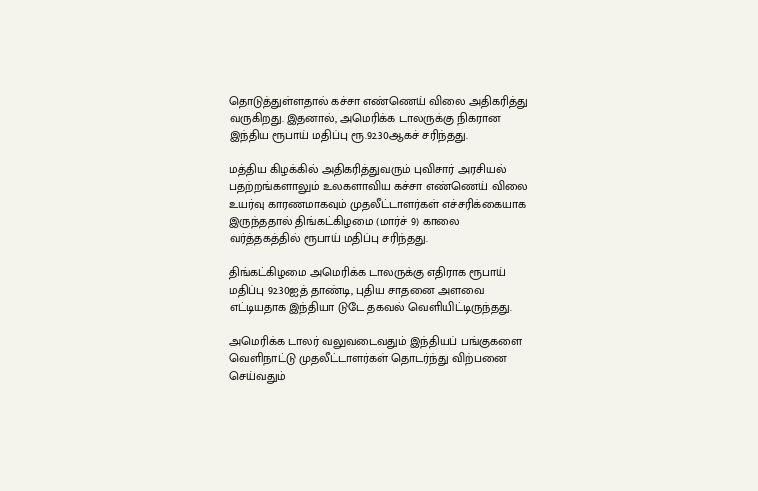தொடுத்துள்ளதால் கச்சா எண்ணெய் விலை அதிகரித்து வருகிறது. இதனால், அமெரிக்க டாலருக்கு நிகரான இந்திய ரூபாய் மதிப்பு ரூ.92.30ஆகச் சரிந்தது.

மத்திய கிழக்கில் அதிகரித்துவரும் புவிசார் அரசியல் பதற்றங்களாலும் உலகளாவிய கச்சா எண்ணெய் விலை உயர்வு காரணமாகவும் முதலீட்டாளர்கள் எச்சரிக்கையாக இருந்ததால் திங்கட்கிழமை (மார்ச் 9) காலை வர்த்தகத்தில் ரூபாய் மதிப்பு சரிந்தது.

திங்கட்கிழமை அமெரிக்க டாலருக்கு எதிராக ரூபாய் மதிப்பு 92.30ஐத் தாண்டி, புதிய சாதனை அளவை எட்டியதாக இந்தியா டுடே தகவல் வெளியிட்டிருந்தது.

அமெரிக்க டாலர் வலுவடைவதும் இந்தியப் பங்குகளை வெளிநாட்டு முதலீட்டாளர்கள் தொடர்ந்து விற்பனை செய்வதும்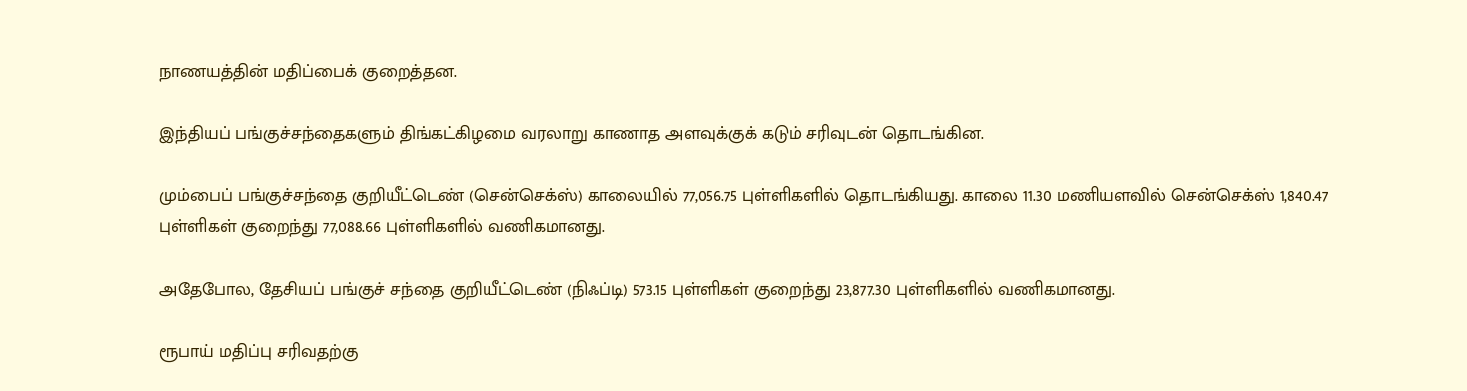நாணயத்தின் மதிப்பைக் குறைத்தன.

இந்தியப் பங்குச்சந்தைகளும் திங்கட்கிழமை வரலாறு காணாத அளவுக்குக் கடும் சரிவுடன் தொடங்கின.

மும்பைப் பங்குச்சந்தை குறியீட்டெண் (சென்செக்ஸ்) காலையில் 77,056.75 புள்ளிகளில் தொடங்கியது. காலை 11.30 மணியளவில் சென்செக்ஸ் 1,840.47 புள்ளிகள் குறைந்து 77,088.66 புள்ளிகளில் வணிகமானது.

அதேபோல, தேசியப் பங்குச் சந்தை குறியீட்டெண் (நிஃப்டி) 573.15 புள்ளிகள் குறைந்து 23,877.30 புள்ளிகளில் வணிகமானது.

ரூபாய் மதிப்பு சரிவதற்கு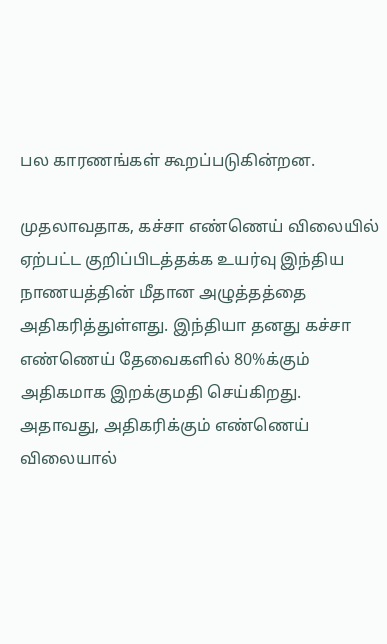பல காரணங்கள் கூறப்படுகின்றன.

முதலாவதாக, கச்சா எண்ணெய் விலையில் ஏற்பட்ட குறிப்பிடத்தக்க உயர்வு இந்திய நாணயத்தின் மீதான அழுத்தத்தை அதிகரித்துள்ளது. இந்தியா தனது கச்சா எண்ணெய் தேவைகளில் 80%க்கும் அதிகமாக இறக்குமதி செய்கிறது. அதாவது, அதிகரிக்கும் எண்ணெய் விலையால்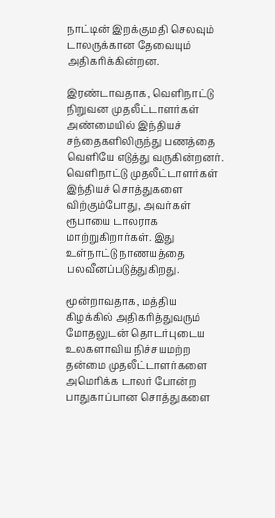நாட்டின் இறக்குமதி செலவும் டாலருக்கான தேவையும் அதிகரிக்கின்றன.

இரண்டாவதாக, வெளிநாட்டு நிறுவன முதலீட்டாளர்கள் அண்மையில் இந்தியச் சந்தைகளிலிருந்து பணத்தை வெளியே எடுத்து வருகின்றனர். வெளிநாட்டு முதலீட்டாளர்கள் இந்தியச் சொத்துகளை விற்கும்போது, அவர்கள் ரூபாயை டாலராக மாற்றுகிறார்கள். இது உள்நாட்டு நாணயத்தை பலவீனப்படுத்துகிறது.

மூன்றாவதாக, மத்திய கிழக்கில் அதிகரித்துவரும் மோதலுடன் தொடர்புடைய உலகளாவிய நிச்சயமற்ற தன்மை முதலீட்டாளர்களை அமெரிக்க டாலர் போன்ற பாதுகாப்பான சொத்துகளை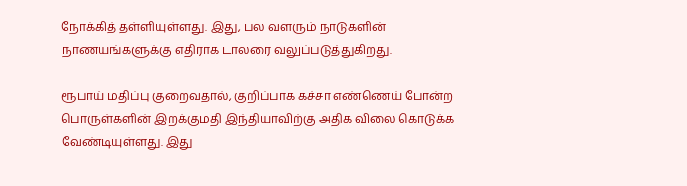நோக்கித் தள்ளியுள்ளது. இது, பல வளரும் நாடுகளின் நாணயங்களுக்கு எதிராக டாலரை வலுப்படுத்துகிறது.

ரூபாய் மதிப்பு குறைவதால், குறிப்பாக கச்சா எண்ணெய் போன்ற பொருள்களின் இறக்குமதி இந்தியாவிற்கு அதிக விலை கொடுக்க வேண்டியுள்ளது. இது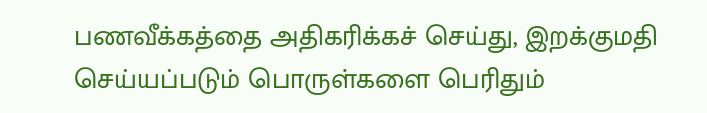பணவீக்கத்தை அதிகரிக்கச் செய்து, இறக்குமதி செய்யப்படும் பொருள்களை பெரிதும்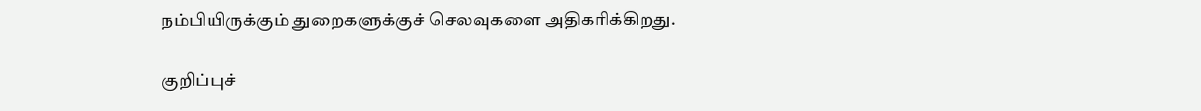நம்பியிருக்கும் துறைகளுக்குச் செலவுகளை அதிகரிக்கிறது.

குறிப்புச்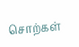சொற்கள்